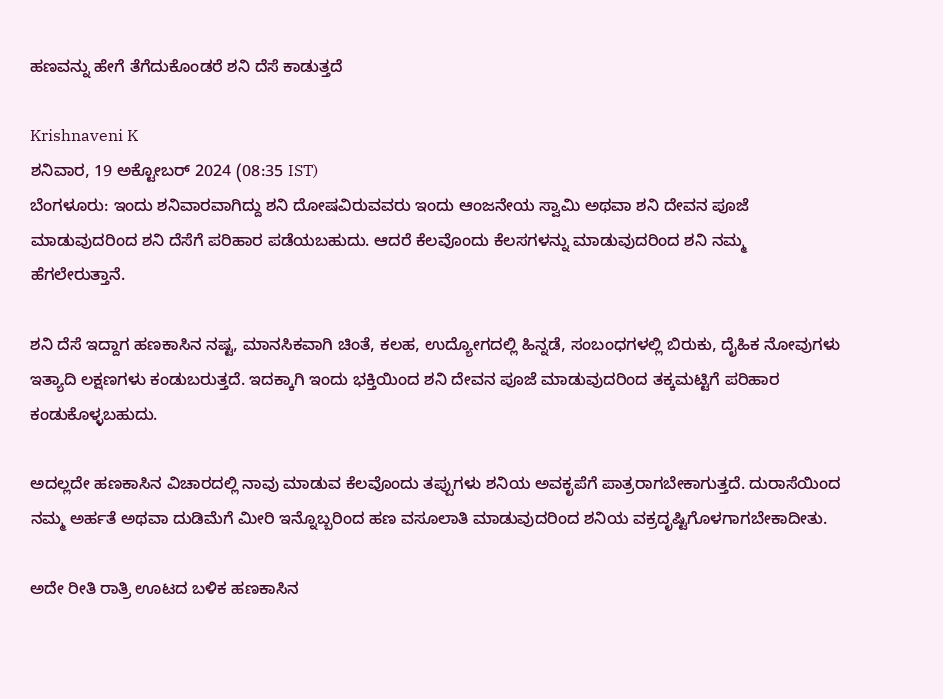ಹಣವನ್ನು ಹೇಗೆ ತೆಗೆದುಕೊಂಡರೆ ಶನಿ ದೆಸೆ ಕಾಡುತ್ತದೆ

Krishnaveni K
ಶನಿವಾರ, 19 ಅಕ್ಟೋಬರ್ 2024 (08:35 IST)
ಬೆಂಗಳೂರು: ಇಂದು ಶನಿವಾರವಾಗಿದ್ದು ಶನಿ ದೋಷವಿರುವವರು ಇಂದು ಆಂಜನೇಯ ಸ್ವಾಮಿ ಅಥವಾ ಶನಿ ದೇವನ ಪೂಜೆ ಮಾಡುವುದರಿಂದ ಶನಿ ದೆಸೆಗೆ ಪರಿಹಾರ ಪಡೆಯಬಹುದು. ಆದರೆ ಕೆಲವೊಂದು ಕೆಲಸಗಳನ್ನು ಮಾಡುವುದರಿಂದ ಶನಿ ನಮ್ಮ ಹೆಗಲೇರುತ್ತಾನೆ.

ಶನಿ ದೆಸೆ ಇದ್ದಾಗ ಹಣಕಾಸಿನ ನಷ್ಟ, ಮಾನಸಿಕವಾಗಿ ಚಿಂತೆ, ಕಲಹ, ಉದ್ಯೋಗದಲ್ಲಿ ಹಿನ್ನಡೆ, ಸಂಬಂಧಗಳಲ್ಲಿ ಬಿರುಕು, ದೈಹಿಕ ನೋವುಗಳು ಇತ್ಯಾದಿ ಲಕ್ಷಣಗಳು ಕಂಡುಬರುತ್ತದೆ. ಇದಕ್ಕಾಗಿ ಇಂದು ಭಕ್ತಿಯಿಂದ ಶನಿ ದೇವನ ಪೂಜೆ ಮಾಡುವುದರಿಂದ ತಕ್ಕಮಟ್ಟಿಗೆ ಪರಿಹಾರ ಕಂಡುಕೊಳ್ಳಬಹುದು.

ಅದಲ್ಲದೇ ಹಣಕಾಸಿನ ವಿಚಾರದಲ್ಲಿ ನಾವು ಮಾಡುವ ಕೆಲವೊಂದು ತಪ್ಪುಗಳು ಶನಿಯ ಅವಕೃಪೆಗೆ ಪಾತ್ರರಾಗಬೇಕಾಗುತ್ತದೆ. ದುರಾಸೆಯಿಂದ ನಮ್ಮ ಅರ್ಹತೆ ಅಥವಾ ದುಡಿಮೆಗೆ ಮೀರಿ ಇನ್ನೊಬ್ಬರಿಂದ ಹಣ ವಸೂಲಾತಿ ಮಾಡುವುದರಿಂದ ಶನಿಯ ವಕ್ರದೃಷ್ಟಿಗೊಳಗಾಗಬೇಕಾದೀತು.

ಅದೇ ರೀತಿ ರಾತ್ರಿ ಊಟದ ಬಳಿಕ ಹಣಕಾಸಿನ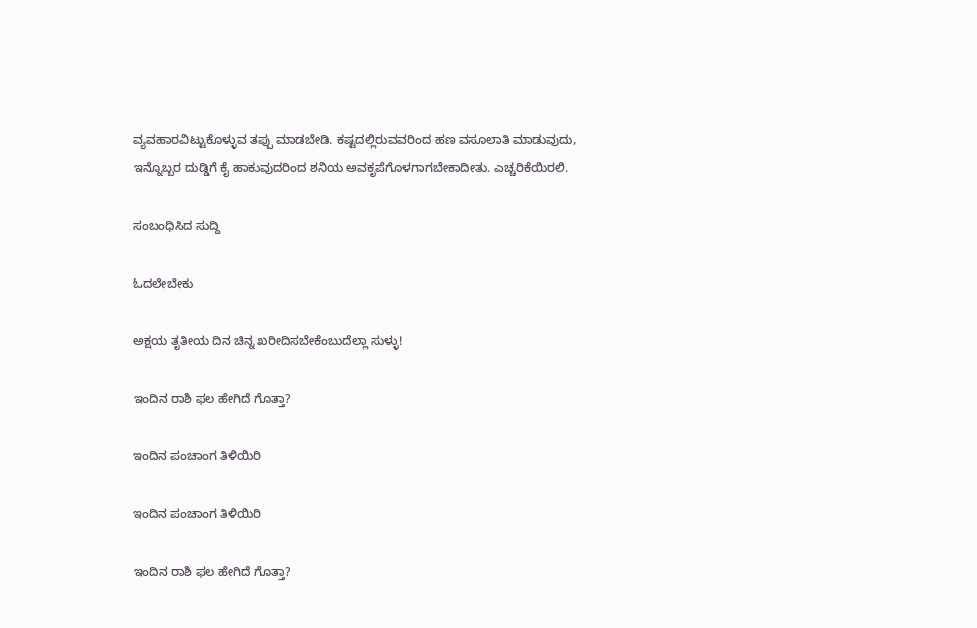ವ್ಯವಹಾರವಿಟ್ಟುಕೊಳ್ಳುವ ತಪ್ಪು ಮಾಡಬೇಡಿ. ಕಷ್ಟದಲ್ಲಿರುವವರಿಂದ ಹಣ ವಸೂಲಾತಿ ಮಾಡುವುದು, ಇನ್ನೊಬ್ಬರ ದುಡ್ಡಿಗೆ ಕೈ ಹಾಕುವುದರಿಂದ ಶನಿಯ ಅವಕೃಪೆಗೊಳಗಾಗಬೇಕಾದೀತು. ಎಚ್ಚರಿಕೆಯಿರಲಿ.

ಸಂಬಂಧಿಸಿದ ಸುದ್ದಿ

ಓದಲೇಬೇಕು

ಅಕ್ಷಯ ತೃತೀಯ ದಿನ ಚಿನ್ನ ಖರೀದಿಸಬೇಕೆಂಬುದೆಲ್ಲಾ ಸುಳ್ಳು!

ಇಂದಿನ ರಾಶಿ ಫಲ ಹೇಗಿದೆ ಗೊತ್ತಾ?

ಇಂದಿನ ಪಂಚಾಂಗ ತಿಳಿಯಿರಿ

ಇಂದಿನ ಪಂಚಾಂಗ ತಿಳಿಯಿರಿ

ಇಂದಿನ ರಾಶಿ ಫಲ ಹೇಗಿದೆ ಗೊತ್ತಾ?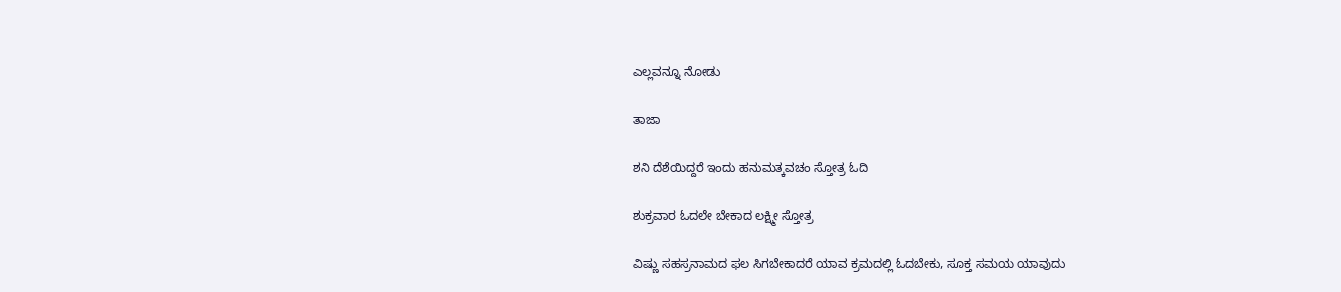ಎಲ್ಲವನ್ನೂ ನೋಡು

ತಾಜಾ

ಶನಿ ದೆಶೆಯಿದ್ದರೆ ಇಂದು ಹನುಮತ್ಕವಚಂ ಸ್ತೋತ್ರ ಓದಿ

ಶುಕ್ರವಾರ ಓದಲೇ ಬೇಕಾದ ಲಕ್ಷ್ಮೀ ಸ್ತೋತ್ರ

ವಿಷ್ಣು ಸಹಸ್ರನಾಮದ ಫಲ ಸಿಗಬೇಕಾದರೆ ಯಾವ ಕ್ರಮದಲ್ಲಿ ಓದಬೇಕು, ಸೂಕ್ತ ಸಮಯ ಯಾವುದು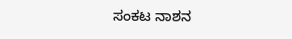ಸಂಕಟ ನಾಶನ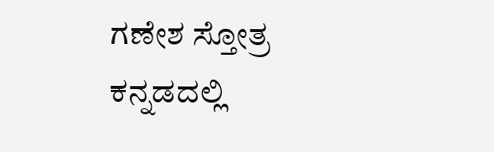ಗಣೇಶ ಸ್ತೋತ್ರ ಕನ್ನಡದಲ್ಲಿ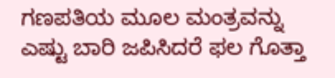ಗಣಪತಿಯ ಮೂಲ ಮಂತ್ರವನ್ನು ಎಷ್ಟು ಬಾರಿ ಜಪಿಸಿದರೆ ಫಲ ಗೊತ್ತಾ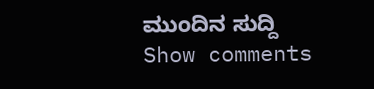ಮುಂದಿನ ಸುದ್ದಿ
Show comments